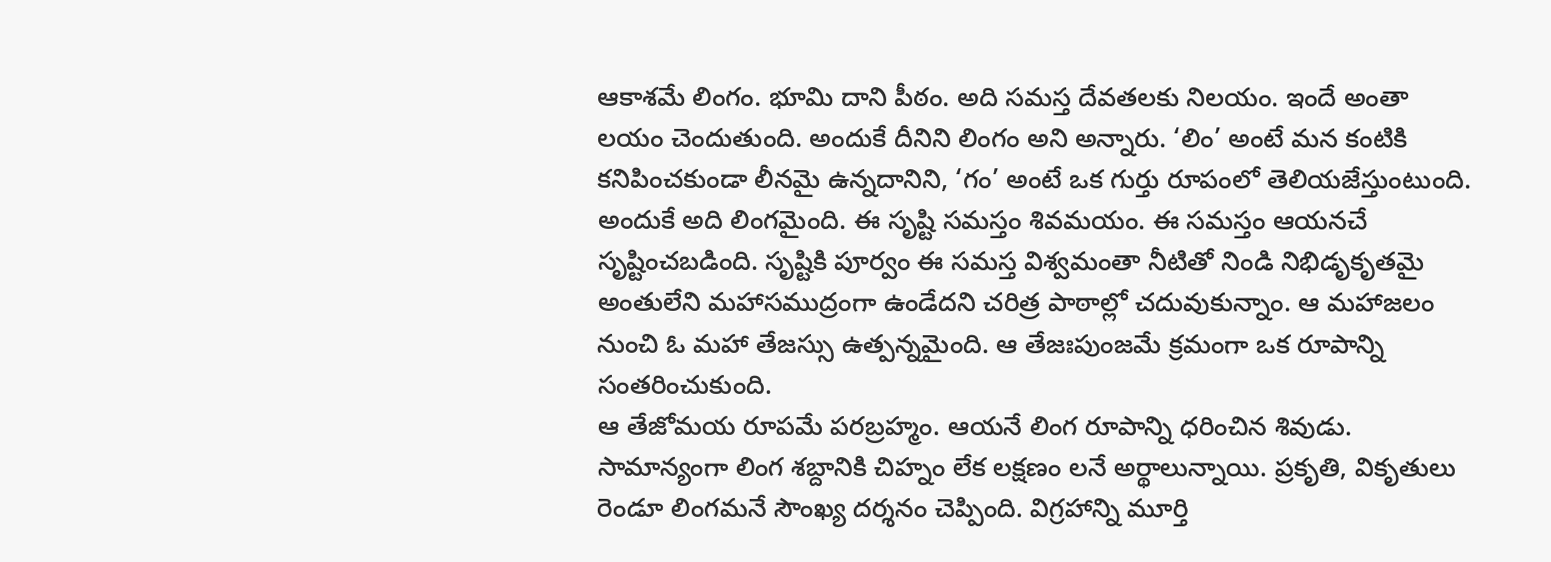ఆకాశమే లింగం. భూమి దాని పీఠం. అది సమస్త దేవతలకు నిలయం. ఇందే అంతా లయం చెందుతుంది. అందుకే దీనిని లింగం అని అన్నారు. ‘లిం’ అంటే మన కంటికి కనిపించకుండా లీనమై ఉన్నదానిని, ‘గం’ అంటే ఒక గుర్తు రూపంలో తెలియజేస్తుంటుంది. అందుకే అది లింగమైంది. ఈ సృష్టి సమస్తం శివమయం. ఈ సమస్తం ఆయనచే సృష్టించబడింది. సృష్టికి పూర్వం ఈ సమస్త విశ్వమంతా నీటితో నిండి నిభిడృకృతమై అంతులేని మహాసముద్రంగా ఉండేదని చరిత్ర పాఠాల్లో చదువుకున్నాం. ఆ మహాజలం నుంచి ఓ మహా తేజస్సు ఉత్పన్నమైంది. ఆ తేజఃపుంజమే క్రమంగా ఒక రూపాన్ని సంతరించుకుంది.
ఆ తేజోమయ రూపమే పరబ్రహ్మం. ఆయనే లింగ రూపాన్ని ధరించిన శివుడు. సామాన్యంగా లింగ శబ్దానికి చిహ్నం లేక లక్షణం లనే అర్థాలున్నాయి. ప్రకృతి, వికృతులు రెండూ లింగమనే సౌంఖ్య దర్శనం చెప్పింది. విగ్రహాన్ని మూర్తి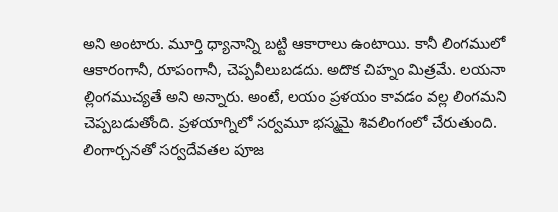అని అంటారు. మూర్తి ధ్యానాన్ని బట్టి ఆకారాలు ఉంటాయి. కానీ లింగములో ఆకారంగానీ, రూపంగానీ, చెప్పవీలుబడదు. అదొక చిహ్నం మిత్రమే. లయనా ల్లింగముచ్యతే అని అన్నారు. అంటే, లయం ప్రళయం కావడం వల్ల లింగమని చెప్పబడుతోంది. ప్రళయాగ్నిలో సర్వమూ భస్మమై శివలింగంలో చేరుతుంది. లింగార్చనతో సర్వదేవతల పూజ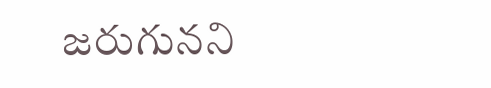జరుగునని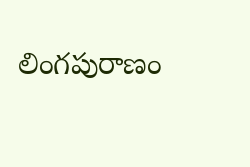లింగపురాణం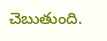చెబుతుంది.